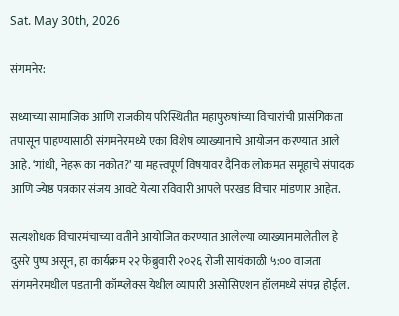Sat. May 30th, 2026

संगमनेर:

सध्याच्या सामाजिक आणि राजकीय परिस्थितीत महापुरुषांच्या विचारांची प्रासंगिकता तपासून पाहण्यासाठी संगमनेरमध्ये एका विशेष व्याख्यानाचे आयोजन करण्यात आले आहे. ‘गांधी, नेहरू का नकोत?’ या महत्त्वपूर्ण विषयावर दैनिक लोकमत समूहाचे संपादक आणि ज्येष्ठ पत्रकार संजय आवटे येत्या रविवारी आपले परखड विचार मांडणार आहेत.

सत्यशोधक विचारमंचाच्या वतीने आयोजित करण्यात आलेल्या व्याख्यानमालेतील हे दुसरे पुष्प असून, हा कार्यक्रम २२ फेब्रुवारी २०२६ रोजी सायंकाळी ५:०० वाजता संगमनेरमधील पडतानी कॉम्प्लेक्स येथील व्यापारी असोसिएशन हॉलमध्ये संपन्न होईल.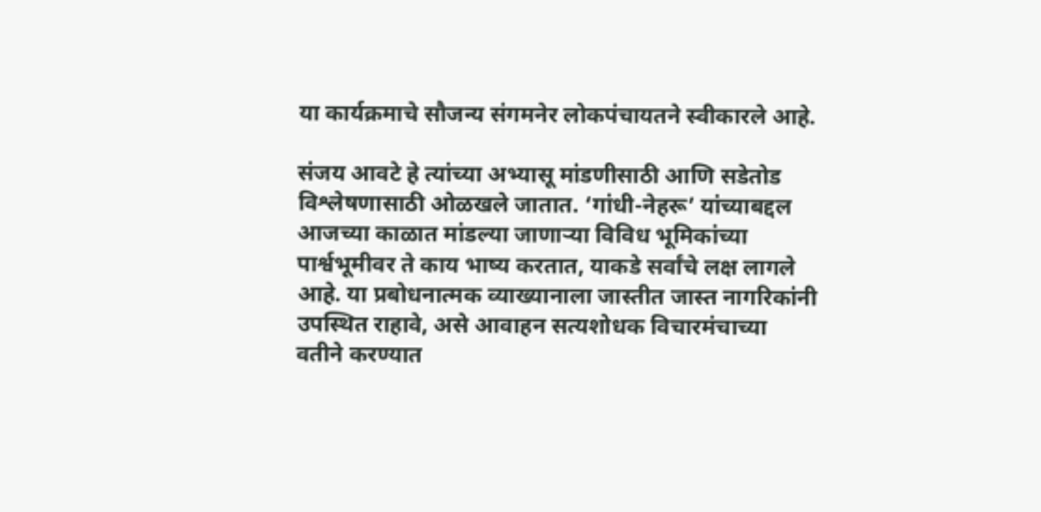या कार्यक्रमाचे सौजन्य संगमनेर लोकपंचायतने स्वीकारले आहे.

संजय आवटे हे त्यांच्या अभ्यासू मांडणीसाठी आणि सडेतोड विश्लेषणासाठी ओळखले जातात. ‘गांधी-नेहरू’ यांच्याबद्दल आजच्या काळात मांडल्या जाणाऱ्या विविध भूमिकांच्या पार्श्वभूमीवर ते काय भाष्य करतात, याकडे सर्वांचे लक्ष लागले आहे. या प्रबोधनात्मक व्याख्यानाला जास्तीत जास्त नागरिकांनी उपस्थित राहावे, असे आवाहन सत्यशोधक विचारमंचाच्या वतीने करण्यात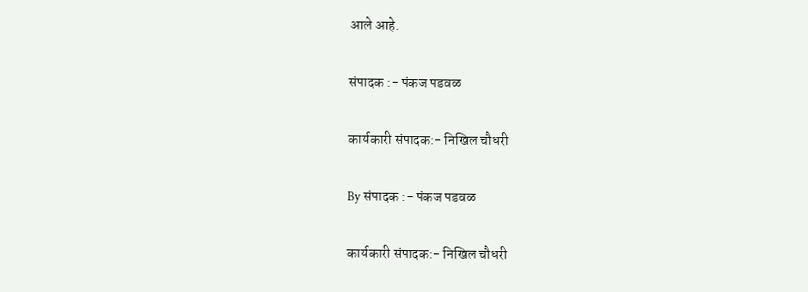आले आहे.

संपादक :- पंकज पडवळ

कार्यकारी संपादक:- निखिल चौधरी

By संपादक :- पंकज पडवळ

कार्यकारी संपादक:- निखिल चौधरी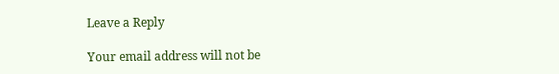Leave a Reply

Your email address will not be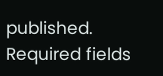published. Required fields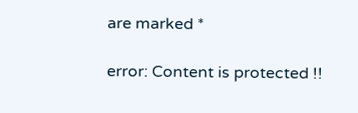are marked *

error: Content is protected !!